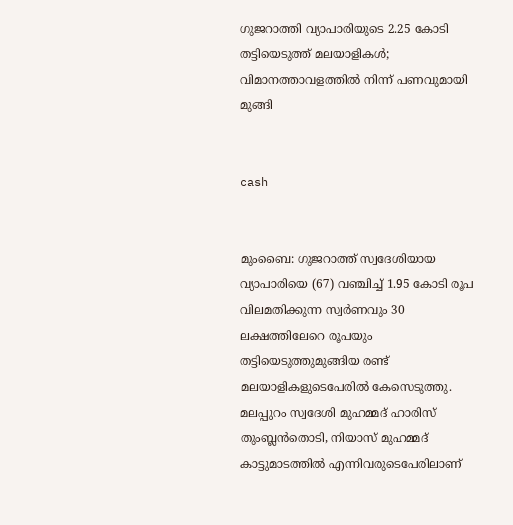ഗുജറാത്തി വ്യാപാരിയുടെ 2.25 കോടി തട്ടിയെടുത്ത് മലയാളികള്‍; വിമാനത്താവളത്തില്‍ നിന്ന് പണവുമായി മുങ്ങി


cash


മുംബൈ: ഗുജറാത്ത് സ്വദേശിയായ വ്യാപാരിയെ (67) വഞ്ചിച്ച് 1.95 കോടി രൂപ വിലമതിക്കുന്ന സ്വര്‍ണവും 30 ലക്ഷത്തിലേറെ രൂപയും തട്ടിയെടുത്തുമുങ്ങിയ രണ്ട് മലയാളികളുടെപേരില്‍ കേസെടുത്തു. മലപ്പുറം സ്വദേശി മുഹമ്മദ് ഹാരിസ് തുംബ്ലന്‍തൊടി, നിയാസ് മുഹമ്മദ് കാട്ടുമാടത്തില്‍ എന്നിവരുടെപേരിലാണ്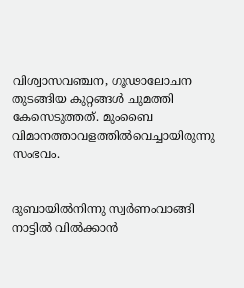വിശ്വാസവഞ്ചന, ഗൂഢാലോചന തുടങ്ങിയ കുറ്റങ്ങള്‍ ചുമത്തി കേസെടുത്തത്. മുംബൈ വിമാനത്താവളത്തില്‍വെച്ചായിരുന്നു സംഭവം.


ദുബായില്‍നിന്നു സ്വര്‍ണംവാങ്ങി നാട്ടില്‍ വില്‍ക്കാന്‍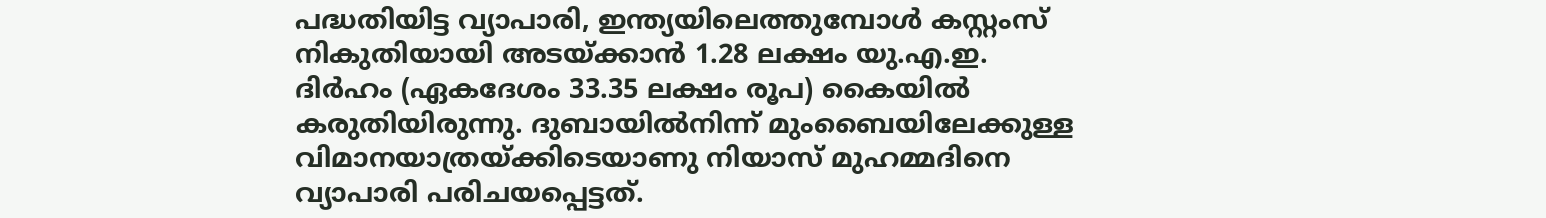പദ്ധതിയിട്ട വ്യാപാരി, ഇന്ത്യയിലെത്തുമ്പോള്‍ കസ്റ്റംസ് നികുതിയായി അടയ്ക്കാന്‍ 1.28 ലക്ഷം യു.എ.ഇ. ദിര്‍ഹം (ഏകദേശം 33.35 ലക്ഷം രൂപ) കൈയില്‍ കരുതിയിരുന്നു. ദുബായില്‍നിന്ന് മുംബൈയിലേക്കുള്ള വിമാനയാത്രയ്ക്കിടെയാണു നിയാസ് മുഹമ്മദിനെ വ്യാപാരി പരിചയപ്പെട്ടത്.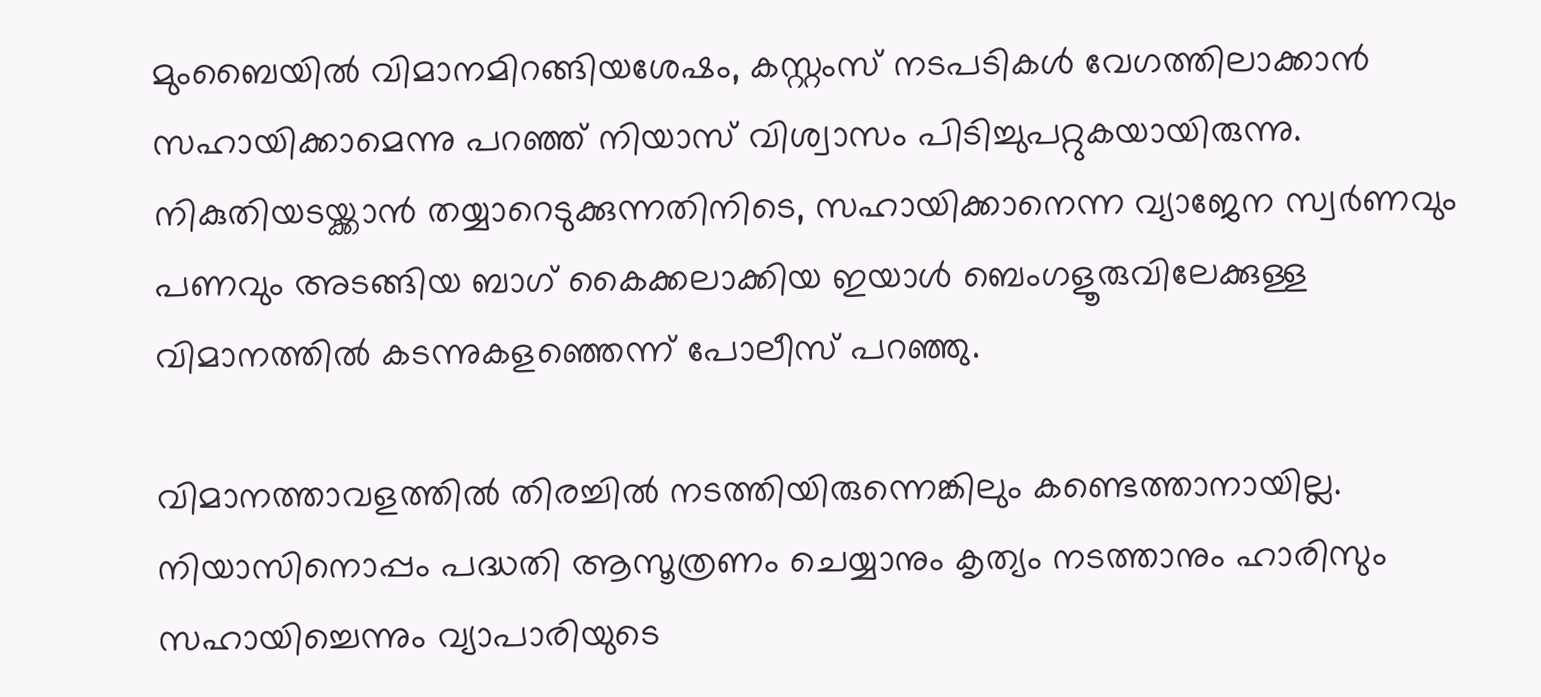മുംബൈയില്‍ വിമാനമിറങ്ങിയശേഷം, കസ്റ്റംസ് നടപടികള്‍ വേഗത്തിലാക്കാന്‍ സഹായിക്കാമെന്നു പറഞ്ഞ് നിയാസ് വിശ്വാസം പിടിച്ചുപറ്റുകയായിരുന്നു. നികുതിയടയ്ക്കാന്‍ തയ്യാറെടുക്കുന്നതിനിടെ, സഹായിക്കാനെന്ന വ്യാജേന സ്വര്‍ണവും പണവും അടങ്ങിയ ബാഗ് കൈക്കലാക്കിയ ഇയാള്‍ ബെംഗളൂരുവിലേക്കുള്ള വിമാനത്തില്‍ കടന്നുകളഞ്ഞെന്ന് പോലീസ് പറഞ്ഞു.

വിമാനത്താവളത്തില്‍ തിരച്ചില്‍ നടത്തിയിരുന്നെങ്കിലും കണ്ടെത്താനായില്ല. നിയാസിനൊപ്പം പദ്ധതി ആസൂത്രണം ചെയ്യാനും കൃത്യം നടത്താനും ഹാരിസും സഹായിച്ചെന്നും വ്യാപാരിയുടെ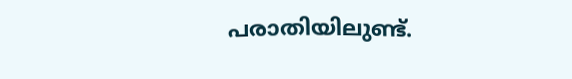പരാതിയിലുണ്ട്.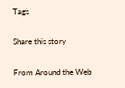Tags

Share this story

From Around the Web